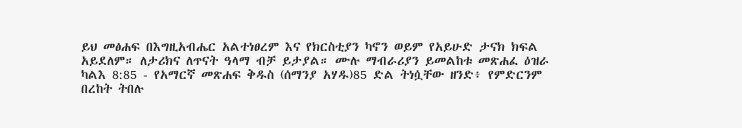ይህ መፅሐፍ በእግዚአብሔር አልተነፀረም እና የክርስቲያን ካኖን ወይም የአይሁድ ታናክ ክፍል አይደለም። ለታሪክና ለጥናት ዓላማ ብቻ ይታያል። ሙሉ ማብራሪያን ይመልከቱ መጽሐፈ ዕዝራ ካልእ 8:85 - የአማርኛ መጽሐፍ ቅዱስ (ሰማንያ አሃዱ)85 ድል ትነሷቸው ዘንድ፥ የምድርንም በረከት ትበሉ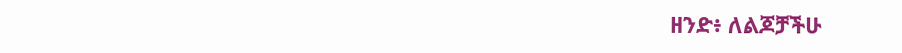ዘንድ፥ ለልጆቻችሁ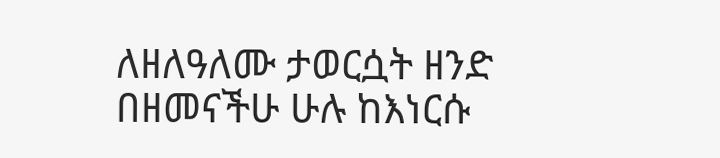ለዘለዓለሙ ታወርሷት ዘንድ በዘመናችሁ ሁሉ ከእነርሱ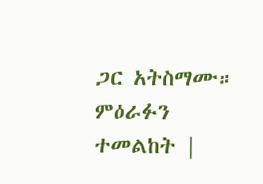ጋር አትስማሙ። ምዕራፉን ተመልከት |